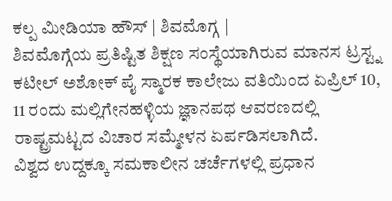ಕಲ್ಪ ಮೀಡಿಯಾ ಹೌಸ್ | ಶಿವಮೊಗ್ಗ |
ಶಿವಮೊಗ್ಗೆಯ ಪ್ರತಿಷ್ಟಿತ ಶಿಕ್ಷಣ ಸಂಸ್ಥೆಯಾಗಿರುವ ಮಾನಸ ಟ್ರಸ್ಟ್ನ ಕಟೀಲ್ ಅಶೋಕ್ ಪೈ ಸ್ಮಾರಕ ಕಾಲೇಜು ವತಿಯಿಂದ ಏಪ್ರಿಲ್ 10, 11 ರಂದು ಮಲ್ಲಿಗೇನಹಳ್ಳಿಯ ಜ್ಞಾನಪಥ ಆವರಣದಲ್ಲಿ ರಾಷ್ಟ್ರಮಟ್ಟದ ವಿಚಾರ ಸಮ್ಮೇಳನ ಏರ್ಪಡಿಸಲಾಗಿದೆ.
ವಿಶ್ವದ ಉದ್ದಕ್ಕೂ ಸಮಕಾಲೀನ ಚರ್ಚೆಗಳಲ್ಲಿ ಪ್ರಧಾನ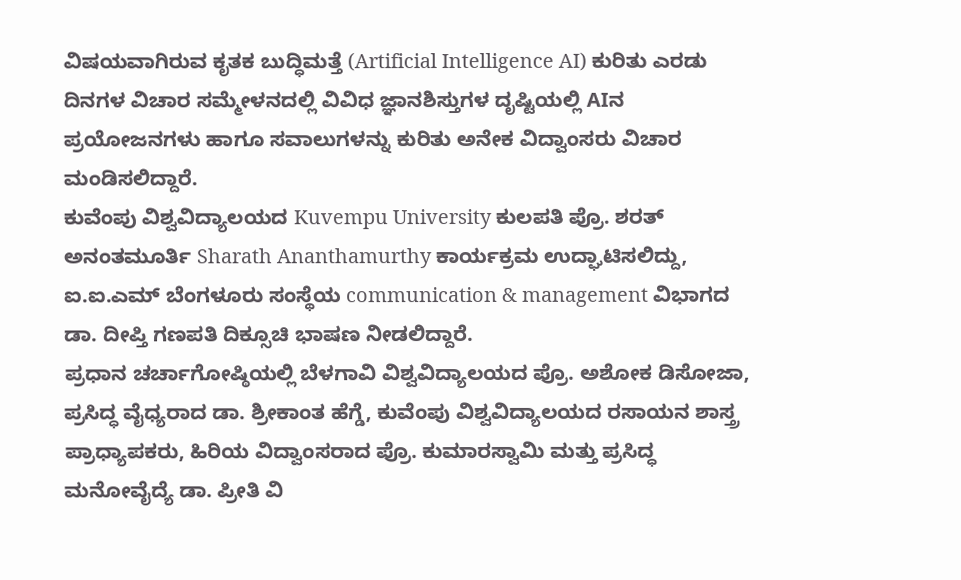ವಿಷಯವಾಗಿರುವ ಕೃತಕ ಬುದ್ಧಿಮತ್ತೆ (Artificial Intelligence AI) ಕುರಿತು ಎರಡು ದಿನಗಳ ವಿಚಾರ ಸಮ್ಮೇಳನದಲ್ಲಿ ವಿವಿಧ ಜ್ಞಾನಶಿಸ್ತುಗಳ ದೃಷ್ಟಿಯಲ್ಲಿ AIನ ಪ್ರಯೋಜನಗಳು ಹಾಗೂ ಸವಾಲುಗಳನ್ನು ಕುರಿತು ಅನೇಕ ವಿದ್ವಾಂಸರು ವಿಚಾರ ಮಂಡಿಸಲಿದ್ದಾರೆ.
ಕುವೆಂಪು ವಿಶ್ವವಿದ್ಯಾಲಯದ Kuvempu University ಕುಲಪತಿ ಪ್ರೊ. ಶರತ್ ಅನಂತಮೂರ್ತಿ Sharath Ananthamurthy ಕಾರ್ಯಕ್ರಮ ಉದ್ಘಾಟಿಸಲಿದ್ದು, ಐ.ಐ.ಎಮ್ ಬೆಂಗಳೂರು ಸಂಸ್ಥೆಯ communication & management ವಿಭಾಗದ ಡಾ. ದೀಪ್ತಿ ಗಣಪತಿ ದಿಕ್ಸೂಚಿ ಭಾಷಣ ನೀಡಲಿದ್ದಾರೆ.
ಪ್ರಧಾನ ಚರ್ಚಾಗೋಷ್ಠಿಯಲ್ಲಿ ಬೆಳಗಾವಿ ವಿಶ್ವವಿದ್ಯಾಲಯದ ಪ್ರೊ. ಅಶೋಕ ಡಿಸೋಜಾ, ಪ್ರಸಿದ್ಧ ವೈಧ್ಯರಾದ ಡಾ. ಶ್ರೀಕಾಂತ ಹೆಗ್ಡೆ, ಕುವೆಂಪು ವಿಶ್ವವಿದ್ಯಾಲಯದ ರಸಾಯನ ಶಾಸ್ತ್ರ ಪ್ರಾಧ್ಯಾಪಕರು, ಹಿರಿಯ ವಿದ್ವಾಂಸರಾದ ಪ್ರೊ. ಕುಮಾರಸ್ವಾಮಿ ಮತ್ತು ಪ್ರಸಿದ್ಧ ಮನೋವೈದ್ಯೆ ಡಾ. ಪ್ರೀತಿ ವಿ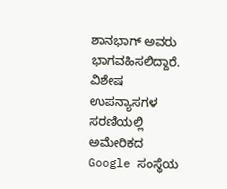ಶಾನಭಾಗ್ ಅವರು ಭಾಗವಹಿಸಲಿದ್ದಾರೆ.
ವಿಶೇಷ ಉಪನ್ಯಾಸಗಳ ಸರಣಿಯಲ್ಲಿ ಅಮೇರಿಕದ Google ಸಂಸ್ಥೆಯ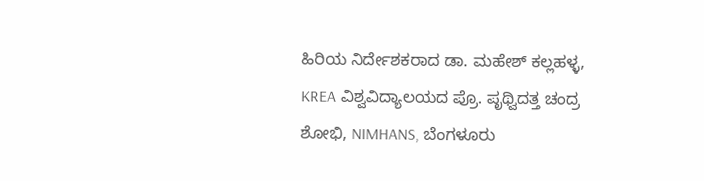ಹಿರಿಯ ನಿರ್ದೇಶಕರಾದ ಡಾ. ಮಹೇಶ್ ಕಲ್ಲಹಳ್ಳ, KREA ವಿಶ್ವವಿದ್ಯಾಲಯದ ಪ್ರೊ. ಪೃಥ್ವಿದತ್ತ ಚಂದ್ರ ಶೋಭಿ, NIMHANS, ಬೆಂಗಳೂರು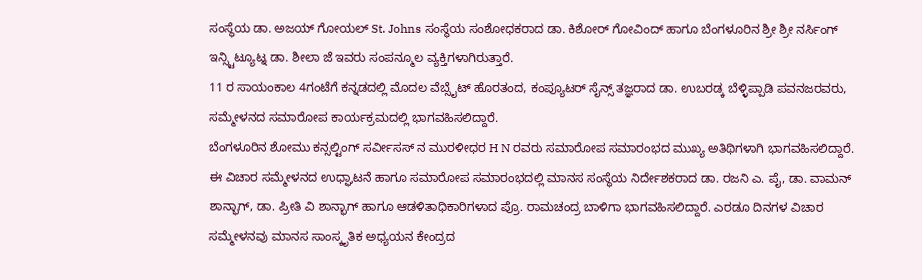ಸಂಸ್ಥೆಯ ಡಾ. ಅಜಯ್ ಗೋಯಲ್ St. Johns ಸಂಸ್ಥೆಯ ಸಂಶೋಧಕರಾದ ಡಾ. ಕಿಶೋರ್ ಗೋವಿಂದ್ ಹಾಗೂ ಬೆಂಗಳೂರಿನ ಶ್ರೀ ಶ್ರೀ ನರ್ಸಿಂಗ್ ಇನ್ಸ್ಟಿಟ್ಯೂಟ್ನ ಡಾ. ಶೀಲಾ ಜೆ ಇವರು ಸಂಪನ್ಮೂಲ ವ್ಯಕ್ತಿಗಳಾಗಿರುತ್ತಾರೆ.
11 ರ ಸಾಯಂಕಾಲ 4ಗಂಟೆಗೆ ಕನ್ನಡದಲ್ಲಿ ಮೊದಲ ವೆಬ್ಸೈಟ್ ಹೊರತಂದ, ಕಂಪ್ಯೂಟರ್ ಸೈನ್ಸ್ ತಜ್ಞರಾದ ಡಾ. ಉಬರಡ್ಕ ಬೆಳ್ಳಿಪ್ಪಾಡಿ ಪವನಜರವರು, ಸಮ್ಮೇಳನದ ಸಮಾರೋಪ ಕಾರ್ಯಕ್ರಮದಲ್ಲಿ ಭಾಗವಹಿಸಲಿದ್ದಾರೆ.
ಬೆಂಗಳೂರಿನ ಶೋಮು ಕನ್ಸಲ್ಟಿಂಗ್ ಸರ್ವೀಸಸ್ ನ ಮುರಳೀಧರ H N ರವರು ಸಮಾರೋಪ ಸಮಾರಂಭದ ಮುಖ್ಯ ಅತಿಥಿಗಳಾಗಿ ಭಾಗವಹಿಸಲಿದ್ದಾರೆ. ಈ ವಿಚಾರ ಸಮ್ಮೇಳನದ ಉಧ್ಘಾಟನೆ ಹಾಗೂ ಸಮಾರೋಪ ಸಮಾರಂಭದಲ್ಲಿ ಮಾನಸ ಸಂಸ್ಥೆಯ ನಿರ್ದೇಶಕರಾದ ಡಾ. ರಜನಿ ಎ. ಪೈ, ಡಾ. ವಾಮನ್ ಶಾನ್ಭಾಗ್, ಡಾ. ಪ್ರೀತಿ ವಿ ಶಾನ್ಭಾಗ್ ಹಾಗೂ ಆಡಳಿತಾಧಿಕಾರಿಗಳಾದ ಪ್ರೊ. ರಾಮಚಂದ್ರ ಬಾಳಿಗಾ ಭಾಗವಹಿಸಲಿದ್ದಾರೆ. ಎರಡೂ ದಿನಗಳ ವಿಚಾರ ಸಮ್ಮೇಳನವು ಮಾನಸ ಸಾಂಸ್ಕೃತಿಕ ಅಧ್ಯಯನ ಕೇಂದ್ರದ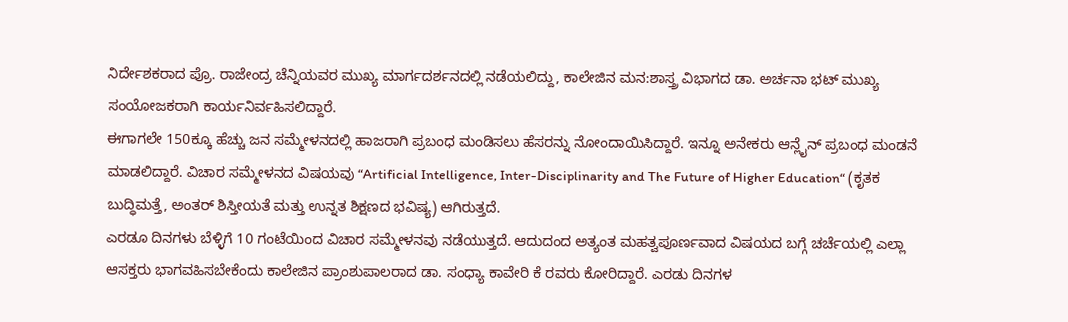ನಿರ್ದೇಶಕರಾದ ಪ್ರೊ. ರಾಜೇಂದ್ರ ಚೆನ್ನಿಯವರ ಮುಖ್ಯ ಮಾರ್ಗದರ್ಶನದಲ್ಲಿ ನಡೆಯಲಿದ್ದು, ಕಾಲೇಜಿನ ಮನ:ಶಾಸ್ತ್ರ ವಿಭಾಗದ ಡಾ. ಅರ್ಚನಾ ಭಟ್ ಮುಖ್ಯ ಸಂಯೋಜಕರಾಗಿ ಕಾರ್ಯನಿರ್ವಹಿಸಲಿದ್ದಾರೆ.
ಈಗಾಗಲೇ 150ಕ್ಕೂ ಹೆಚ್ಚು ಜನ ಸಮ್ಮೇಳನದಲ್ಲಿ ಹಾಜರಾಗಿ ಪ್ರಬಂಧ ಮಂಡಿಸಲು ಹೆಸರನ್ನು ನೋಂದಾಯಿಸಿದ್ದಾರೆ. ಇನ್ನೂ ಅನೇಕರು ಆನ್ಲೈನ್ ಪ್ರಬಂಧ ಮಂಡನೆ ಮಾಡಲಿದ್ದಾರೆ. ವಿಚಾರ ಸಮ್ಮೇಳನದ ವಿಷಯವು “Artificial Intelligence, Inter-Disciplinarity and The Future of Higher Education“ (ಕೃತಕ ಬುದ್ಧಿಮತ್ತೆ, ಅಂತರ್ ಶಿಸ್ತೀಯತೆ ಮತ್ತು ಉನ್ನತ ಶಿಕ್ಷಣದ ಭವಿಷ್ಯ) ಆಗಿರುತ್ತದೆ.
ಎರಡೂ ದಿನಗಳು ಬೆಳ್ಳಿಗೆ 10 ಗಂಟೆಯಿಂದ ವಿಚಾರ ಸಮ್ಮೇಳನವು ನಡೆಯುತ್ತದೆ. ಆದುದಂದ ಅತ್ಯಂತ ಮಹತ್ವಪೂರ್ಣವಾದ ವಿಷಯದ ಬಗ್ಗೆ ಚರ್ಚೆಯಲ್ಲಿ ಎಲ್ಲಾ ಆಸಕ್ತರು ಭಾಗವಹಿಸಬೇಕೆಂದು ಕಾಲೇಜಿನ ಪ್ರಾಂಶುಪಾಲರಾದ ಡಾ. ಸಂಧ್ಯಾ ಕಾವೇರಿ ಕೆ ರವರು ಕೋರಿದ್ದಾರೆ. ಎರಡು ದಿನಗಳ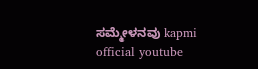ಸಮ್ಮೇಳನವು kapmi official youtube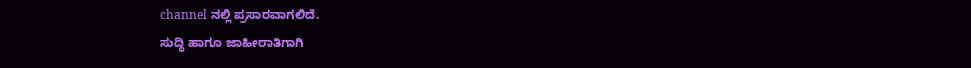channel ನಲ್ಲಿ ಪ್ರಸಾರವಾಗಲಿದೆ.
ಸುದ್ಧಿ ಹಾಗೂ ಜಾಹೀರಾತಿಗಾಗಿ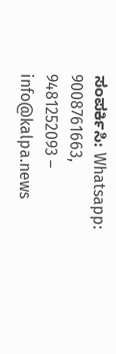ಸಂಪರ್ಕಿಸಿ: Whatsapp: 9008761663, 9481252093 – info@kalpa.news